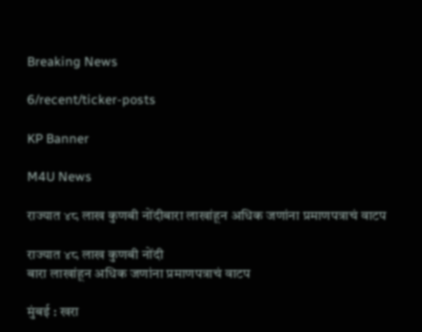Breaking News

6/recent/ticker-posts

KP Banner

M4U News

राज्यात ४८ लाख कुणबी नोंदीबारा लाखांहून अधिक जणांना प्रमाणपत्राचं वाटप

राज्यात ४८ लाख कुणबी नोंदी
बारा लाखांहून अधिक जणांना प्रमाणपत्राचं वाटप

मुंबई : खरा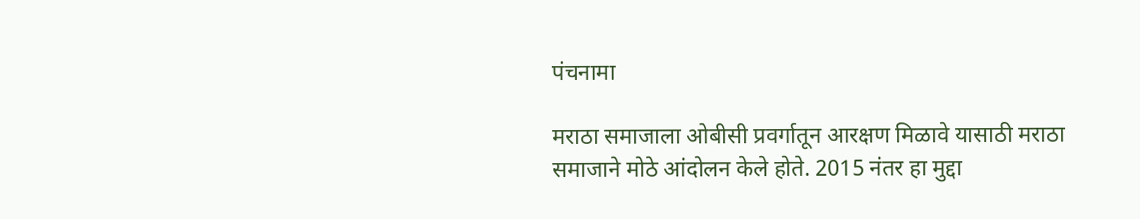पंचनामा

मराठा समाजाला ओबीसी प्रवर्गातून आरक्षण मिळावे यासाठी मराठा समाजाने मोठे आंदोलन केले होते. 2015 नंतर हा मुद्दा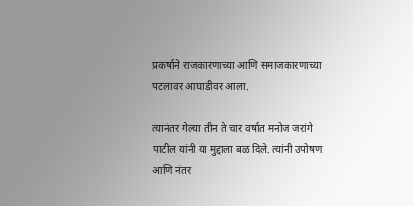प्रकर्षाने राजकारणाच्या आणि समाजकारणाच्या पटलावर आघाडीवर आला.

त्यानंतर गेल्या तीन ते चार वर्षात मनोज जरांगे पाटील यांनी या मुद्दाला बळ दिले. त्यांनी उपोषण आणि नंतर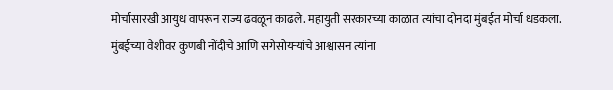मोर्चासारखी आयुध वापरून राज्य ढवळून काढले. महायुती सरकारच्या काळात त्यांचा दोनदा मुंबईत मोर्चा धडकला. मुंबईच्या वेशीवर कुणबी नोंदीचे आणि सगेसोयऱ्यांचे आश्वासन त्यांना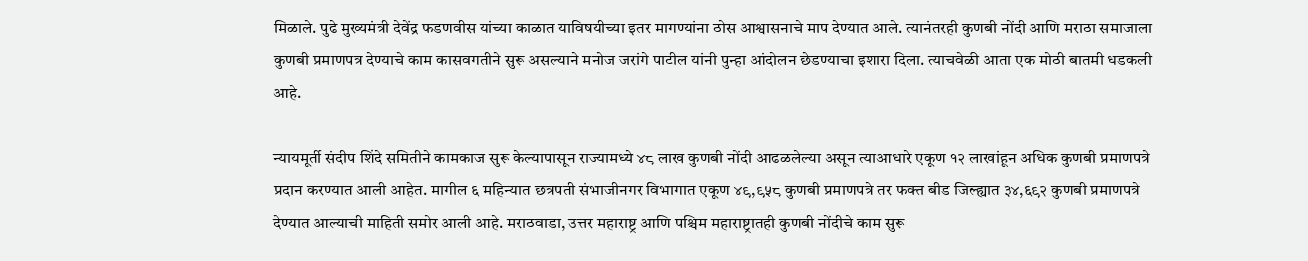मिळाले. पुढे मुख्यमंत्री देवेंद्र फडणवीस यांच्या काळात याविषयीच्या इतर मागण्यांना ठोस आश्वासनाचे माप देण्यात आले. त्यानंतरही कुणबी नोंदी आणि मराठा समाजाला कुणबी प्रमाणपत्र देण्याचे काम कासवगतीने सुरू असल्याने मनोज जरांगे पाटील यांनी पुन्हा आंदोलन छेडण्याचा इशारा दिला. त्याचवेळी आता एक मोठी बातमी धडकली आहे.

न्यायमूर्ती संदीप शिंदे समितीने कामकाज सुरू केल्यापासून राज्यामध्ये ४८ लाख कुणबी नोंदी आढळलेल्या असून त्याआधारे एकूण १२ लाखांहून अधिक कुणबी प्रमाणपत्रे प्रदान करण्यात आली आहेत. मागील ६ महिन्यात छत्रपती संभाजीनगर विभागात एकूण ४९,९५८ कुणबी प्रमाणपत्रे तर फक्त बीड जिल्ह्यात ३४,६९२ कुणबी प्रमाणपत्रे देण्यात आल्याची माहिती समोर आली आहे. मराठवाडा, उत्तर महाराष्ट्र आणि पश्चिम महाराष्ट्रातही कुणबी नोंदीचे काम सुरू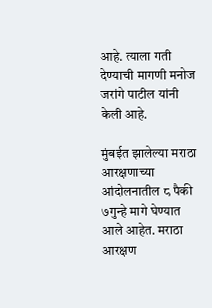आहे. त्याला गती देण्याची मागणी मनोज जरांगे पाटील यांनी केली आहे.

मुंबईत झालेल्या मराठा आरक्षणाच्या आंदोलनातील ८ पैकी ७गुन्हे मागे घेण्यात आले आहेत. मराठा आरक्षण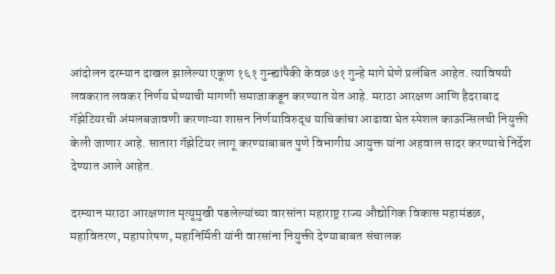आंदोलन दरम्यान दाखल झालेल्या एकूण १६१ गुन्ह्यांपैकी केवळ ७१ गुन्हे मागे घेणे प्रलंबित आहेत. त्याविषयी लवकरात लवकर निर्णय घेण्याची मागणी समाजाकडून करण्यात येत आहे. मराठा आरक्षण आणि हैदराबाद गॅझेटियरची अंमलबजावणी करणाऱ्या शासन निर्णयाविरुद्ध याचिकांचा आढावा घेत स्पेशल काऊन्सिलची नियुक्ती केली जाणार आहे. सातारा गॅझेटियर लागू करण्याबाबत पुणे विभागीय आयुक्त यांना अहवाल सादर करण्याचे निर्देश देण्यात आले आहेत.

दरम्यान मराठा आरक्षणात मृत्यूमुखी पडलेल्यांच्या वारसांना महाराष्ट्र राज्य औद्योगिक विकास महामंडळ, महावितरण, महापारेषण, महानिर्मिती यांनी वारसांना नियुक्ती देण्याबाबत संचालक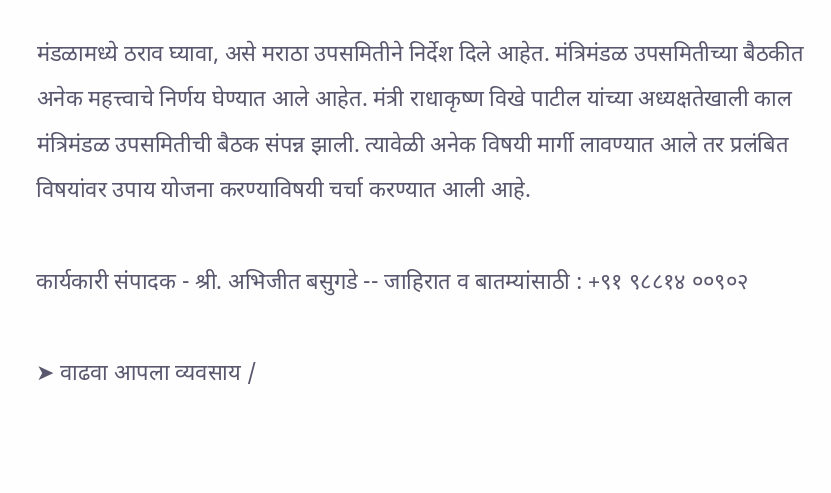मंडळामध्ये ठराव घ्यावा, असे मराठा उपसमितीने निर्देश दिले आहेत. मंत्रिमंडळ उपसमितीच्या बैठकीत अनेक महत्त्वाचे निर्णय घेण्यात आले आहेत. मंत्री राधाकृष्ण विखे पाटील यांच्या अध्यक्षतेखाली काल मंत्रिमंडळ उपसमितीची बैठक संपन्न झाली. त्यावेळी अनेक विषयी मार्गी लावण्यात आले तर प्रलंबित विषयांवर उपाय योजना करण्याविषयी चर्चा करण्यात आली आहे.

कार्यकारी संपादक - श्री. अभिजीत बसुगडे -- जाहिरात व बातम्यांसाठी : +९१ ९८८१४ ००९०२

➤ वाढवा आपला व्यवसाय /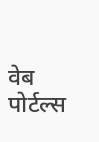वेब पोर्टल्स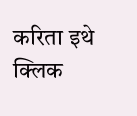करिता इथे क्लिक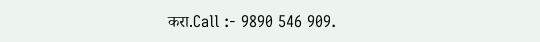करा.Call :- 9890 546 909.